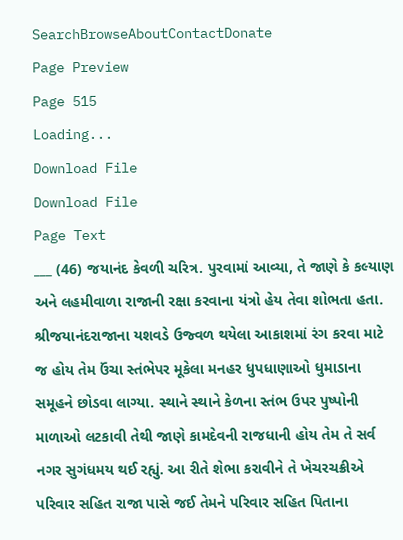SearchBrowseAboutContactDonate
Page Preview
Page 515
Loading...
Download File
Download File
Page Text
___ (46) જયાનંદ કેવળી ચરિત્ર. પુરવામાં આવ્યા, તે જાણે કે કલ્યાણ અને લહમીવાળા રાજાની રક્ષા કરવાના યંત્રો હેય તેવા શોભતા હતા. શ્રીજયાનંદરાજાના યશવડે ઉજ્વળ થયેલા આકાશમાં રંગ કરવા માટે જ હોય તેમ ઉંચા સ્તંભેપર મૂકેલા મનહર ધુપધાણાઓ ધુમાડાના સમૂહને છોડવા લાગ્યા. સ્થાને સ્થાને કેળના સ્તંભ ઉપર પુષ્પોની માળાઓ લટકાવી તેથી જાણે કામદેવની રાજધાની હોય તેમ તે સર્વ નગર સુગંધમય થઈ રહ્યું. આ રીતે શેભા કરાવીને તે ખેચરચક્રીએ પરિવાર સહિત રાજા પાસે જઈ તેમને પરિવાર સહિત પિતાના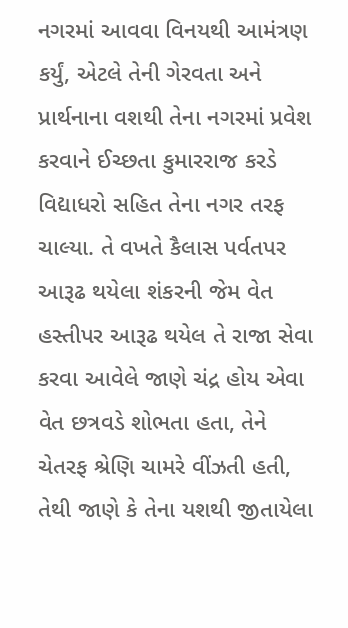નગરમાં આવવા વિનયથી આમંત્રણ કર્યું, એટલે તેની ગેરવતા અને પ્રાર્થનાના વશથી તેના નગરમાં પ્રવેશ કરવાને ઈચ્છતા કુમારરાજ કરડે વિદ્યાધરો સહિત તેના નગર તરફ ચાલ્યા. તે વખતે કૈલાસ પર્વતપર આરૂઢ થયેલા શંકરની જેમ વેત હસ્તીપર આરૂઢ થયેલ તે રાજા સેવા કરવા આવેલે જાણે ચંદ્ર હોય એવા વેત છત્રવડે શોભતા હતા, તેને ચેતરફ શ્રેણિ ચામરે વીંઝતી હતી, તેથી જાણે કે તેના યશથી જીતાયેલા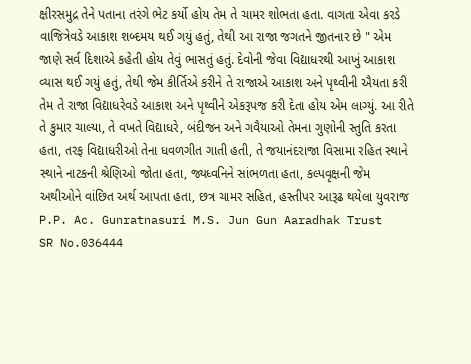ક્ષીરસમુદ્ર તેને પતાના તરંગે ભેટ કર્યો હોય તેમ તે ચામર શોભતા હતા. વાગતા એવા કરડે વાજિત્રેવડે આકાશ શબ્દમય થઈ ગયું હતું, તેથી આ રાજા જગતને જીતનાર છે " એમ જાણે સર્વ દિશાએ કહેતી હોય તેવું ભાસતું હતું. દેવોની જેવા વિદ્યાધરથી આખું આકાશ વ્યાસ થઈ ગયું હતું, તેથી જેમ કીર્તિએ કરીને તે રાજાએ આકાશ અને પૃથ્વીની ઐયતા કરી તેમ તે રાજા વિદ્યાધરેવડે આકાશ અને પૃથ્વીને એકરૂપજ કરી દેતા હોય એમ લાગ્યું. આ રીતે તે કુમાર ચાલ્યા, તે વખતે વિદ્યાધરે, બંદીજન અને ગવૈયાઓ તેમના ગુણોની સ્તુતિ કરતા હતા, તરફ વિદ્યાધરીઓ તેના ધવળગીત ગાતી હતી, તે જયાનંદરાજા વિસામા રહિત સ્થાને સ્થાને નાટકની શ્રેણિઓ જોતા હતા, જ્યધ્વનિને સાંભળતા હતા, કલ્પવૃક્ષની જેમ અથીઓને વાંછિત અર્થ આપતા હતા, છત્ર ચામર સહિત, હસ્તીપર આરૂઢ થયેલા યુવરાજ P.P. Ac. Gunratnasuri M.S. Jun Gun Aaradhak Trust
SR No.036444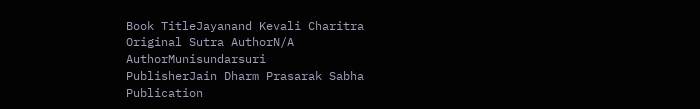Book TitleJayanand Kevali Charitra
Original Sutra AuthorN/A
AuthorMunisundarsuri
PublisherJain Dharm Prasarak Sabha
Publication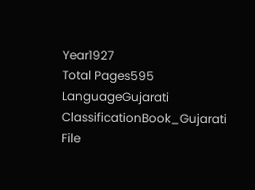Year1927
Total Pages595
LanguageGujarati
ClassificationBook_Gujarati
File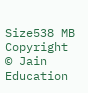Size538 MB
Copyright © Jain Education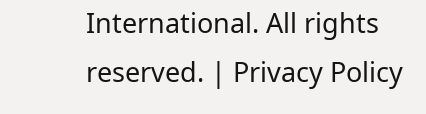International. All rights reserved. | Privacy Policy